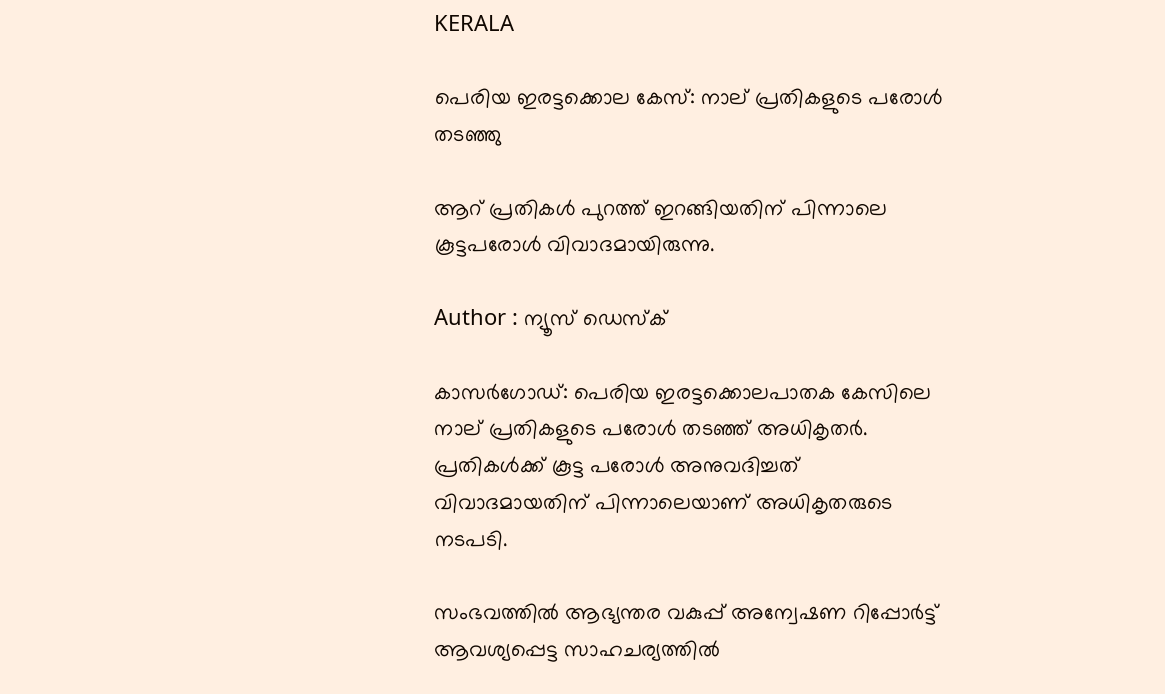KERALA

പെരിയ ഇരട്ടക്കൊല കേസ്: നാല് പ്രതികളുടെ പരോൾ തടഞ്ഞു

ആറ് പ്രതികൾ പുറത്ത് ഇറങ്ങിയതിന് പിന്നാലെ കൂട്ടപരോൾ വിവാദമായിരുന്നു.

Author : ന്യൂസ് ഡെസ്ക്

കാസർഗോഡ്: പെരിയ ഇരട്ടക്കൊലപാതക കേസിലെ നാല് പ്രതികളുടെ പരോൾ തടഞ്ഞ് അധികൃതർ. പ്രതികൾക്ക് കൂട്ട പരോൾ അനുവദിച്ചത് വിവാദമായതിന് പിന്നാലെയാണ് അധികൃതരുടെ നടപടി.

സംഭവത്തിൽ ആഭ്യന്തര വകുപ്പ് അന്വേഷണ റിപ്പോർട്ട് ആവശ്യപ്പെട്ട സാഹചര്യത്തിൽ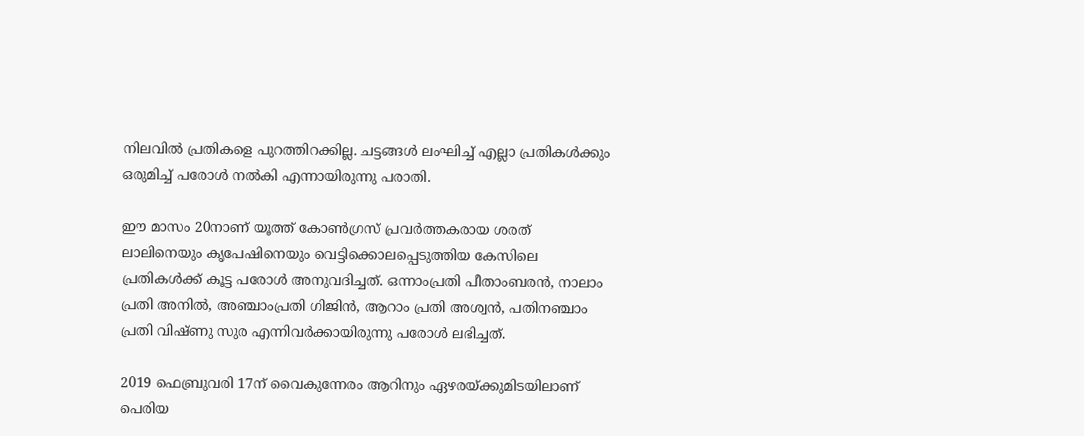നിലവിൽ പ്രതികളെ പുറത്തിറക്കില്ല. ചട്ടങ്ങൾ ലംഘിച്ച് എല്ലാ പ്രതികൾക്കും ഒരുമിച്ച് പരോൾ നൽകി എന്നായിരുന്നു പരാതി.

ഈ മാസം 20നാണ് യൂത്ത് കോണ്‍ഗ്രസ് പ്രവര്‍ത്തകരായ ശരത് ലാലിനെയും കൃപേഷിനെയും വെട്ടിക്കൊലപ്പെടുത്തിയ കേസിലെ പ്രതികള്‍ക്ക് കൂട്ട പരോള്‍ അനുവദിച്ചത്. ഒന്നാംപ്രതി പീതാംബരൻ, നാലാം പ്രതി അനിൽ, അഞ്ചാംപ്രതി ഗിജിൻ, ആറാം പ്രതി അശ്വൻ, പതിനഞ്ചാം പ്രതി വിഷ്ണു സുര എന്നിവർക്കായിരുന്നു പരോൾ ലഭിച്ചത്.

2019 ഫെബ്രുവരി 17ന് വൈകുന്നേരം ആറിനും ഏഴരയ്ക്കുമിടയിലാണ് പെരിയ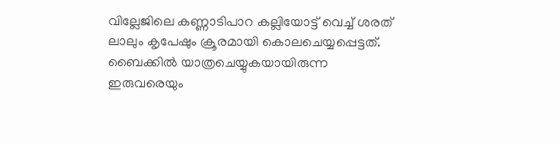വില്ലേജിലെ കണ്ണാടിപാറ കല്ലിയോട്ട് വെച്ച് ശരത് ലാലും കൃപേഷും ക്രൂരമായി കൊലചെയ്യപ്പെട്ടത്. ബൈക്കില്‍ യാത്രചെയ്യുകയായിരുന്ന ഇരുവരെയും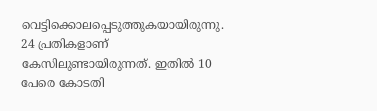വെട്ടിക്കൊലപ്പെടുത്തുകയായിരുന്നു. 24 പ്രതികളാണ് കേസിലുണ്ടായിരുന്നത്. ഇതില്‍ 10 പേരെ കോടതി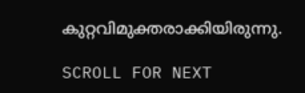കുറ്റവിമുക്തരാക്കിയിരുന്നു.

SCROLL FOR NEXT